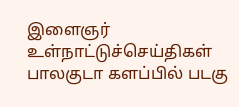இளைஞர்
உள்நாட்டுச்செய்திகள்
பாலகுடா களப்பில் படகு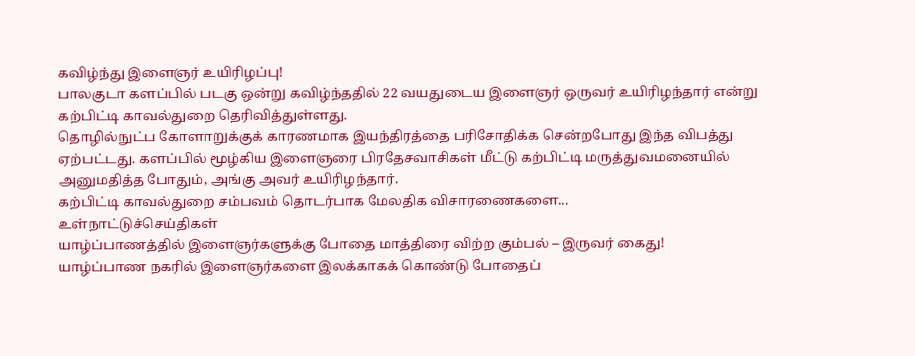கவிழ்ந்து இளைஞர் உயிரிழப்பு!
பாலகுடா களப்பில் படகு ஒன்று கவிழ்ந்ததில் 22 வயதுடைய இளைஞர் ஒருவர் உயிரிழந்தார் என்று கற்பிட்டி காவல்துறை தெரிவித்துள்ளது.
தொழில்நுட்ப கோளாறுக்குக் காரணமாக இயந்திரத்தை பரிசோதிக்க சென்றபோது இந்த விபத்து ஏற்பட்டது. களப்பில் மூழ்கிய இளைஞரை பிரதேசவாசிகள் மீட்டு கற்பிட்டி மருத்துவமனையில் அனுமதித்த போதும், அங்கு அவர் உயிரிழந்தார்.
கற்பிட்டி காவல்துறை சம்பவம் தொடர்பாக மேலதிக விசாரணைகளை...
உள்நாட்டுச்செய்திகள்
யாழ்ப்பாணத்தில் இளைஞர்களுக்கு போதை மாத்திரை விற்ற கும்பல் – இருவர் கைது!
யாழ்ப்பாண நகரில் இளைஞர்களை இலக்காகக் கொண்டு போதைப்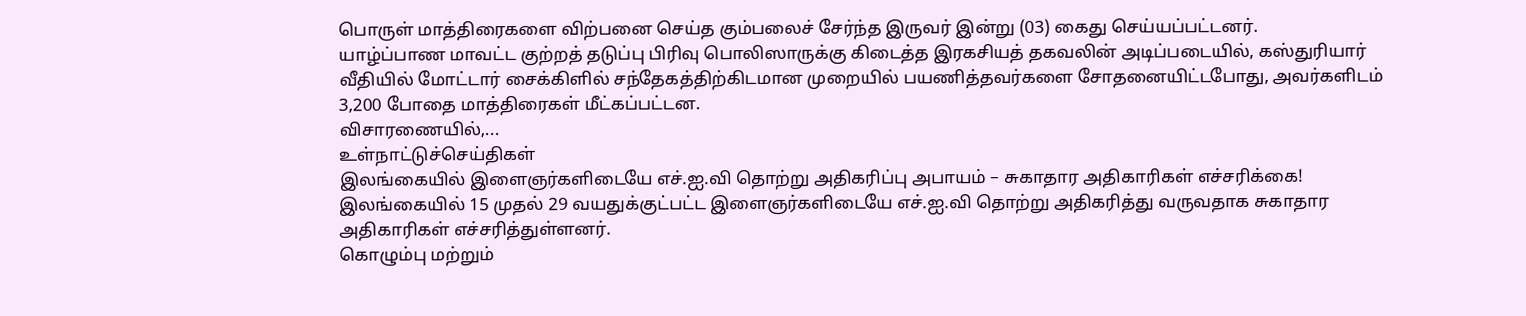பொருள் மாத்திரைகளை விற்பனை செய்த கும்பலைச் சேர்ந்த இருவர் இன்று (03) கைது செய்யப்பட்டனர்.
யாழ்ப்பாண மாவட்ட குற்றத் தடுப்பு பிரிவு பொலிஸாருக்கு கிடைத்த இரகசியத் தகவலின் அடிப்படையில், கஸ்துரியார் வீதியில் மோட்டார் சைக்கிளில் சந்தேகத்திற்கிடமான முறையில் பயணித்தவர்களை சோதனையிட்டபோது, அவர்களிடம் 3,200 போதை மாத்திரைகள் மீட்கப்பட்டன.
விசாரணையில்,...
உள்நாட்டுச்செய்திகள்
இலங்கையில் இளைஞர்களிடையே எச்.ஐ.வி தொற்று அதிகரிப்பு அபாயம் – சுகாதார அதிகாரிகள் எச்சரிக்கை!
இலங்கையில் 15 முதல் 29 வயதுக்குட்பட்ட இளைஞர்களிடையே எச்.ஐ.வி தொற்று அதிகரித்து வருவதாக சுகாதார அதிகாரிகள் எச்சரித்துள்ளனர்.
கொழும்பு மற்றும்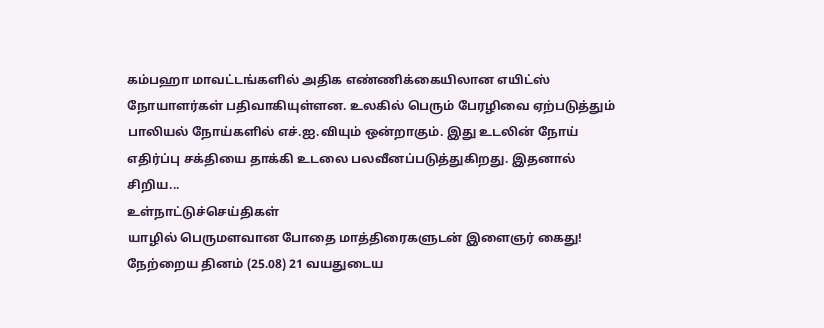கம்பஹா மாவட்டங்களில் அதிக எண்ணிக்கையிலான எயிட்ஸ் நோயாளர்கள் பதிவாகியுள்ளன. உலகில் பெரும் பேரழிவை ஏற்படுத்தும் பாலியல் நோய்களில் எச்.ஐ.வியும் ஒன்றாகும். இது உடலின் நோய் எதிர்ப்பு சக்தியை தாக்கி உடலை பலவீனப்படுத்துகிறது. இதனால் சிறிய...
உள்நாட்டுச்செய்திகள்
யாழில் பெருமளவான போதை மாத்திரைகளுடன் இளைஞர் கைது!
நேற்றைய தினம் (25.08) 21 வயதுடைய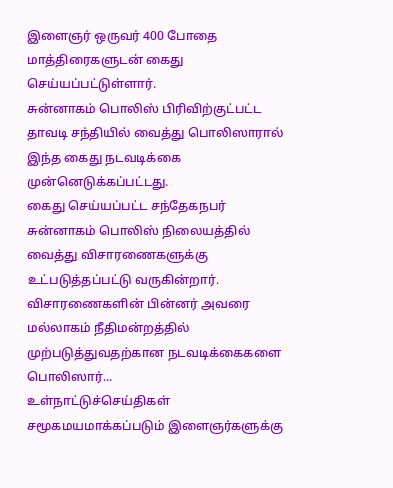இளைஞர் ஒருவர் 400 போதை மாத்திரைகளுடன் கைது செய்யப்பட்டுள்ளார்.
சுன்னாகம் பொலிஸ் பிரிவிற்குட்பட்ட தாவடி சந்தியில் வைத்து பொலிஸாரால் இந்த கைது நடவடிக்கை முன்னெடுக்கப்பட்டது.
கைது செய்யப்பட்ட சந்தேகநபர் சுன்னாகம் பொலிஸ் நிலையத்தில் வைத்து விசாரணைகளுக்கு உட்படுத்தப்பட்டு வருகின்றார். விசாரணைகளின் பின்னர் அவரை மல்லாகம் நீதிமன்றத்தில் முற்படுத்துவதற்கான நடவடிக்கைகளை பொலிஸார்...
உள்நாட்டுச்செய்திகள்
சமூகமயமாக்கப்படும் இளைஞர்களுக்கு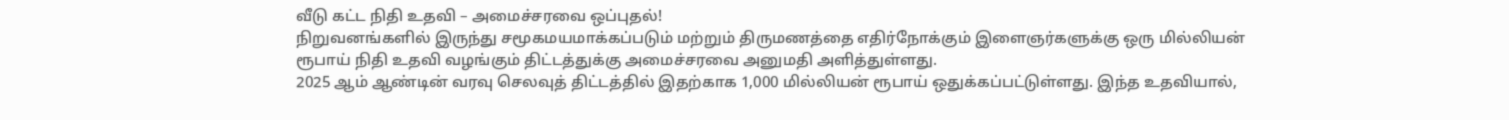வீடு கட்ட நிதி உதவி – அமைச்சரவை ஒப்புதல்!
நிறுவனங்களில் இருந்து சமூகமயமாக்கப்படும் மற்றும் திருமணத்தை எதிர்நோக்கும் இளைஞர்களுக்கு ஒரு மில்லியன் ரூபாய் நிதி உதவி வழங்கும் திட்டத்துக்கு அமைச்சரவை அனுமதி அளித்துள்ளது.
2025 ஆம் ஆண்டின் வரவு செலவுத் திட்டத்தில் இதற்காக 1,000 மில்லியன் ரூபாய் ஒதுக்கப்பட்டுள்ளது. இந்த உதவியால்,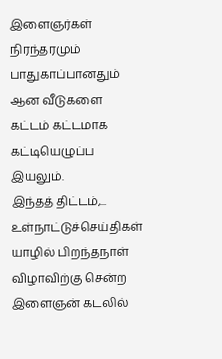இளைஞர்கள் நிரந்தரமும் பாதுகாப்பானதும் ஆன வீடுகளை கட்டம் கட்டமாக கட்டியெழுப்ப இயலும்.
இந்தத் திட்டம்,...
உள்நாட்டுச்செய்திகள்
யாழில் பிறந்தநாள் விழாவிற்கு சென்ற இளைஞன் கடலில்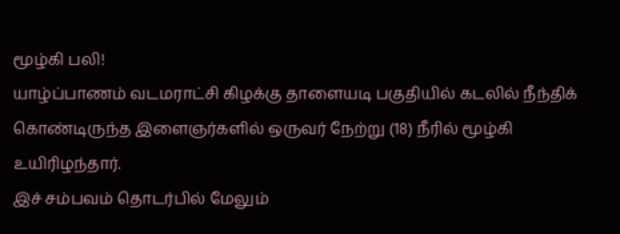மூழ்கி பலி!
யாழ்ப்பாணம் வடமராட்சி கிழக்கு தாளையடி பகுதியில் கடலில் நீந்திக் கொண்டிருந்த இளைஞர்களில் ஒருவர் நேற்று (18) நீரில் மூழ்கி உயிரிழந்தார்.
இச் சம்பவம் தொடர்பில் மேலும்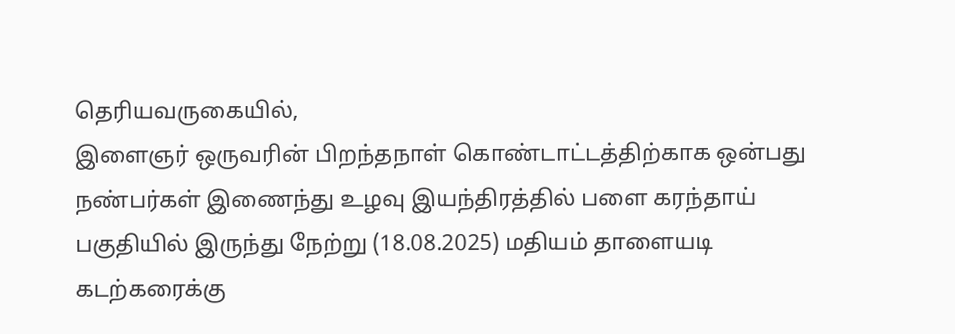தெரியவருகையில்,
இளைஞர் ஒருவரின் பிறந்தநாள் கொண்டாட்டத்திற்காக ஒன்பது நண்பர்கள் இணைந்து உழவு இயந்திரத்தில் பளை கரந்தாய் பகுதியில் இருந்து நேற்று (18.08.2025) மதியம் தாளையடி கடற்கரைக்கு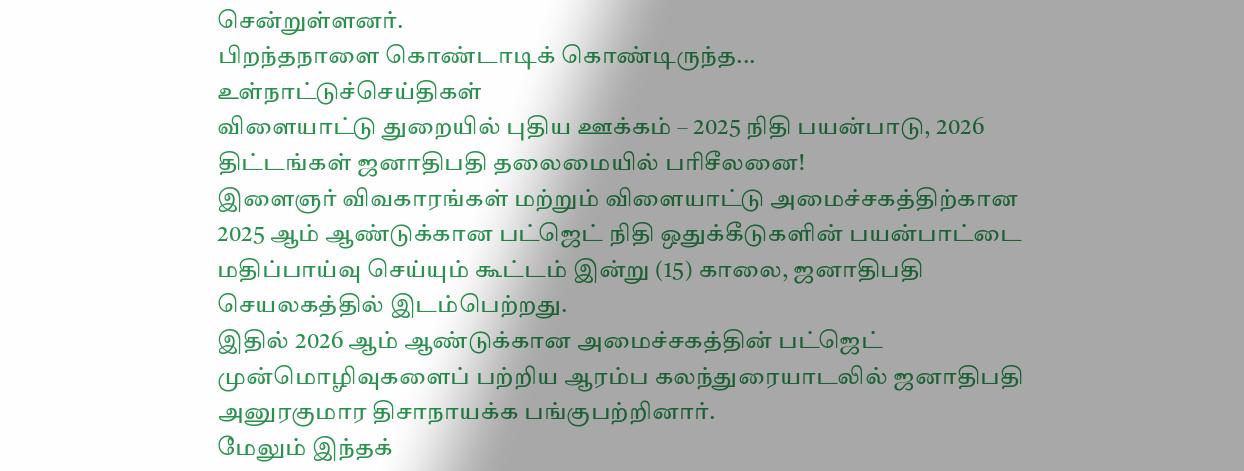சென்றுள்ளனர்.
பிறந்தநாளை கொண்டாடிக் கொண்டிருந்த...
உள்நாட்டுச்செய்திகள்
விளையாட்டு துறையில் புதிய ஊக்கம் – 2025 நிதி பயன்பாடு, 2026 திட்டங்கள் ஜனாதிபதி தலைமையில் பரிசீலனை!
இளைஞர் விவகாரங்கள் மற்றும் விளையாட்டு அமைச்சகத்திற்கான 2025 ஆம் ஆண்டுக்கான பட்ஜெட் நிதி ஒதுக்கீடுகளின் பயன்பாட்டை மதிப்பாய்வு செய்யும் கூட்டம் இன்று (15) காலை, ஜனாதிபதி செயலகத்தில் இடம்பெற்றது.
இதில் 2026 ஆம் ஆண்டுக்கான அமைச்சகத்தின் பட்ஜெட் முன்மொழிவுகளைப் பற்றிய ஆரம்ப கலந்துரையாடலில் ஜனாதிபதி அனுரகுமார திசாநாயக்க பங்குபற்றினார்.
மேலும் இந்தக்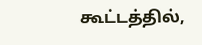கூட்டத்தில்,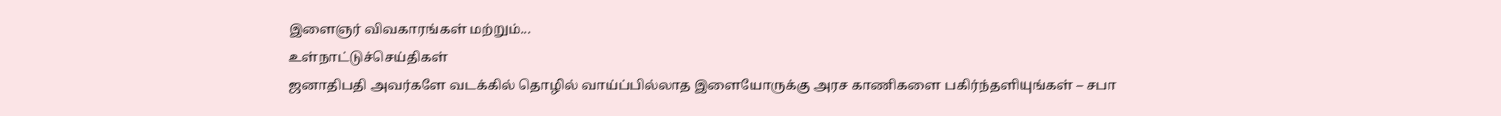இளைஞர் விவகாரங்கள் மற்றும்...
உள்நாட்டுச்செய்திகள்
ஜனாதிபதி அவர்களே வடக்கில் தொழில் வாய்ப்பில்லாத இளையோருக்கு அரச காணிகளை பகிர்ந்தளியுங்கள் – சபா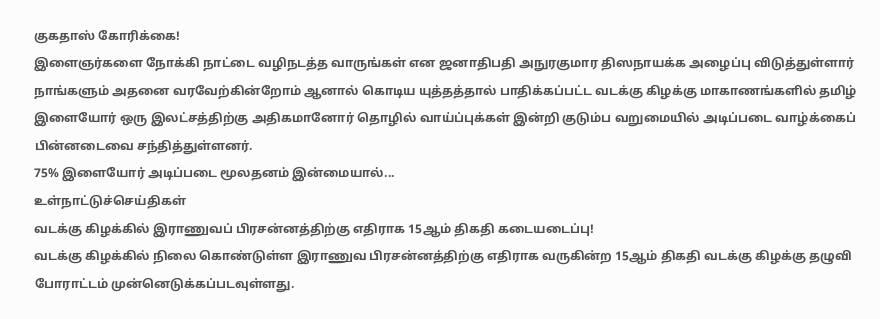குகதாஸ் கோரிக்கை!
இளைஞர்களை நோக்கி நாட்டை வழிநடத்த வாருங்கள் என ஜனாதிபதி அநுரகுமார திஸநாயக்க அழைப்பு விடுத்துள்ளார் நாங்களும் அதனை வரவேற்கின்றோம் ஆனால் கொடிய யுத்தத்தால் பாதிக்கப்பட்ட வடக்கு கிழக்கு மாகாணங்களில் தமிழ் இளையோர் ஒரு இலட்சத்திற்கு அதிகமானோர் தொழில் வாய்ப்புக்கள் இன்றி குடும்ப வறுமையில் அடிப்படை வாழ்க்கைப் பின்னடைவை சந்தித்துள்ளனர்.
75% இளையோர் அடிப்படை மூலதனம் இன்மையால்...
உள்நாட்டுச்செய்திகள்
வடக்கு கிழக்கில் இராணுவப் பிரசன்னத்திற்கு எதிராக 15ஆம் திகதி கடையடைப்பு!
வடக்கு கிழக்கில் நிலை கொண்டுள்ள இராணுவ பிரசன்னத்திற்கு எதிராக வருகின்ற 15ஆம் திகதி வடக்கு கிழக்கு தழுவி போராட்டம் முன்னெடுக்கப்படவுள்ளது.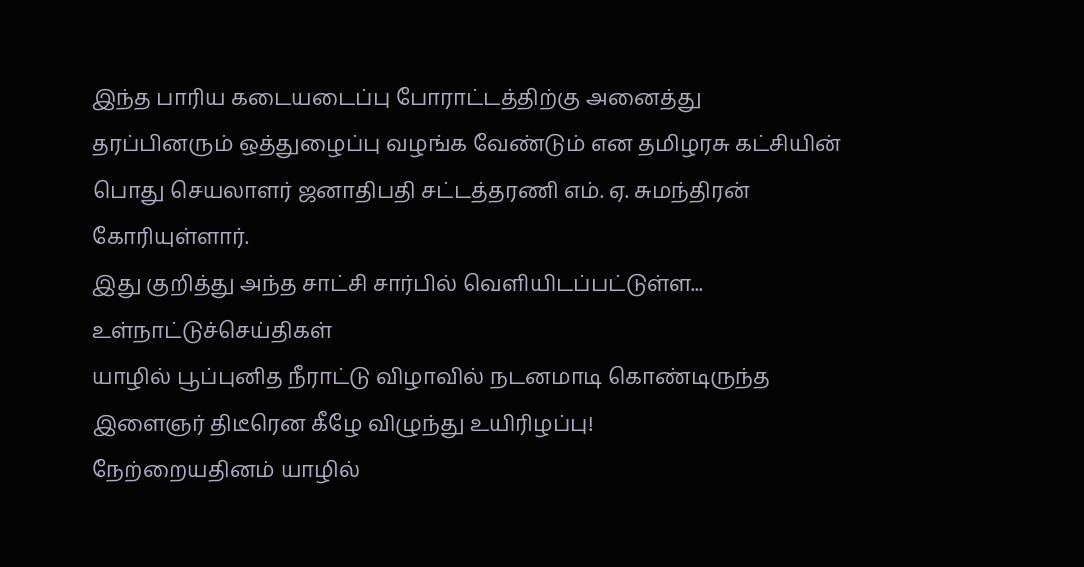இந்த பாரிய கடையடைப்பு போராட்டத்திற்கு அனைத்து தரப்பினரும் ஒத்துழைப்பு வழங்க வேண்டும் என தமிழரசு கட்சியின் பொது செயலாளர் ஜனாதிபதி சட்டத்தரணி எம். ஏ. சுமந்திரன் கோரியுள்ளார்.
இது குறித்து அந்த சாட்சி சார்பில் வெளியிடப்பட்டுள்ள...
உள்நாட்டுச்செய்திகள்
யாழில் பூப்புனித நீராட்டு விழாவில் நடனமாடி கொண்டிருந்த இளைஞர் திடீரென கீழே விழுந்து உயிரிழப்பு!
நேற்றையதினம் யாழில்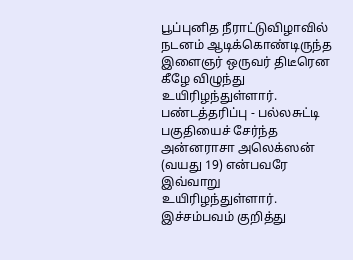பூப்புனித நீராட்டுவிழாவில் நடனம் ஆடிக்கொண்டிருந்த இளைஞர் ஒருவர் திடீரென கீழே விழுந்து உயிரிழந்துள்ளார்.
பண்டத்தரிப்பு - பல்லசுட்டி பகுதியைச் சேர்ந்த அன்னராசா அலெக்ஸன் (வயது 19) என்பவரே இவ்வாறு உயிரிழந்துள்ளார்.
இச்சம்பவம் குறித்து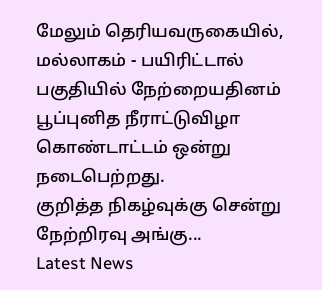மேலும் தெரியவருகையில்,
மல்லாகம் - பயிரிட்டால் பகுதியில் நேற்றையதினம் பூப்புனித நீராட்டுவிழா கொண்டாட்டம் ஒன்று நடைபெற்றது.
குறித்த நிகழ்வுக்கு சென்று நேற்றிரவு அங்கு...
Latest News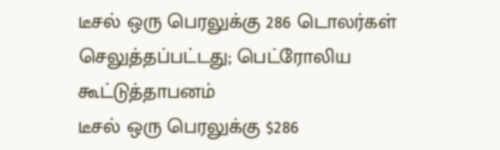டீசல் ஒரு பெரலுக்கு 286 டொலர்கள் செலுத்தப்பட்டது; பெட்ரோலிய கூட்டுத்தாபனம்
டீசல் ஒரு பெரலுக்கு $286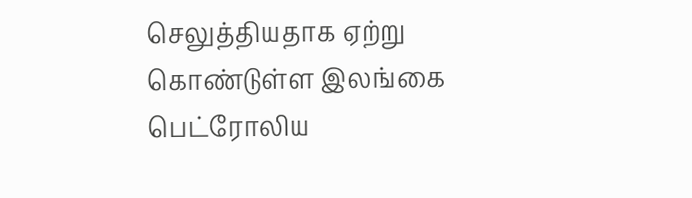செலுத்தியதாக ஏற்று கொண்டுள்ள இலங்கை பெட்ரோலிய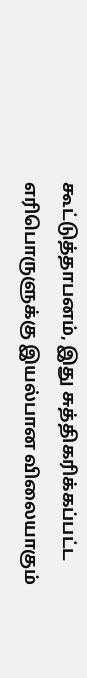கூட்டுத்தாபனம், இது சுத்திகரிக்கப்பட்ட எரிபொருளுக்கு இயல்பான விலையாகும்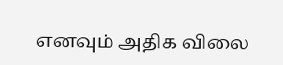எனவும் அதிக விலை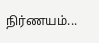நிர்ணயம்...